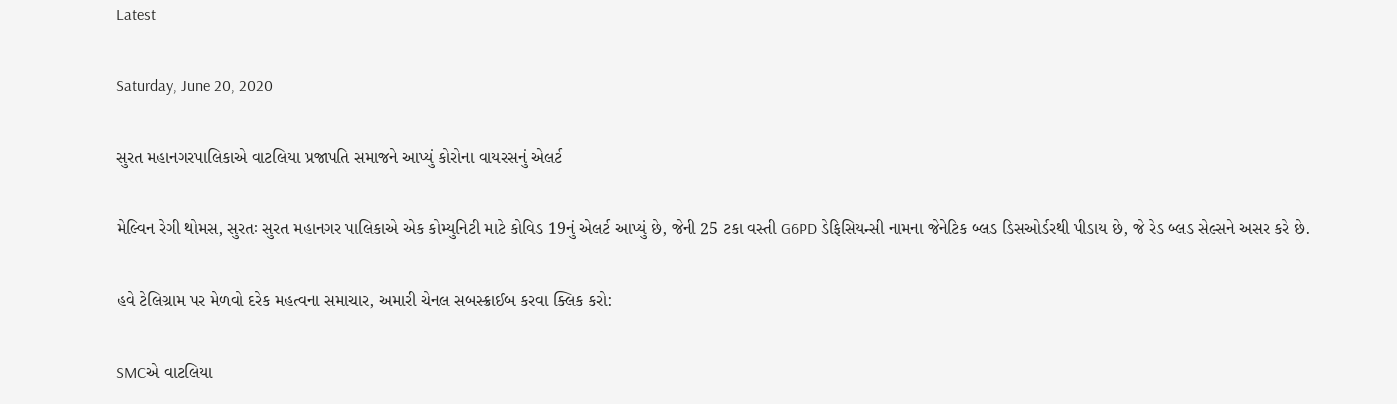Latest

Saturday, June 20, 2020

સુરત મહાનગરપાલિકાએ વાટલિયા પ્રજાપતિ સમાજને આપ્યું કોરોના વાયરસનું એલર્ટ

મેલ્વિન રેગી થોમસ, સુરતઃ સુરત મહાનગર પાલિકાએ એક કોમ્યુનિટી માટે કોવિડ 19નું એલર્ટ આપ્યું છે, જેની 25 ટકા વસ્તી G6PD ડેફિસિયન્સી નામના જેનેટિક બ્લડ ડિસઓર્ડરથી પીડાય છે, જે રેડ બ્લડ સેલ્સને અસર કરે છે.

હવે ટેલિગ્રામ પર મેળવો દરેક મહત્વના સમાચાર, અમારી ચેનલ સબસ્ક્રાઈબ કરવા ક્લિક કરો:

SMCએ વાટલિયા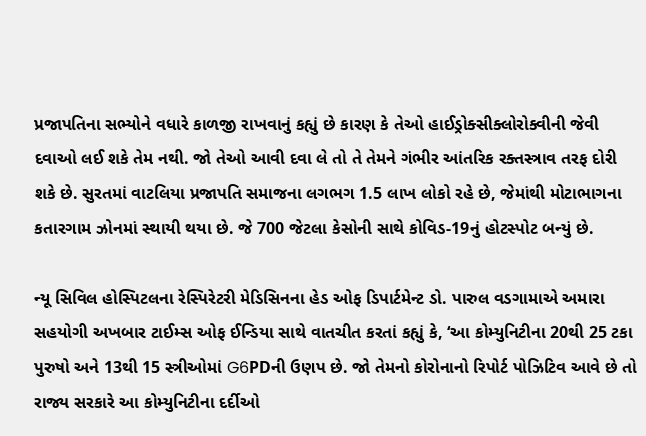પ્રજાપતિના સભ્યોને વધારે કાળજી રાખવાનું કહ્યું છે કારણ કે તેઓ હાઈડ્રોક્સીક્લોરોક્વીની જેવી દવાઓ લઈ શકે તેમ નથી. જો તેઓ આવી દવા લે તો તે તેમને ગંભીર આંતરિક રક્તસ્ત્રાવ તરફ દોરી શકે છે. સુરતમાં વાટલિયા પ્રજાપતિ સમાજના લગભગ 1.5 લાખ લોકો રહે છે, જેમાંથી મોટાભાગના કતારગામ ઝોનમાં સ્થાયી થયા છે. જે 700 જેટલા કેસોની સાથે કોવિડ-19નું હોટસ્પોટ બન્યું છે.

ન્યૂ સિવિલ હોસ્પિટલના રેસ્પિરેટરી મેડિસિનના હેડ ઓફ ડિપાર્ટમેન્ટ ડો. પારુલ વડગામાએ અમારા સહયોગી અખબાર ટાઈમ્સ ઓફ ઈન્ડિયા સાથે વાતચીત કરતાં કહ્યું કે, ‘આ કોમ્યુનિટીના 20થી 25 ટકા પુરુષો અને 13થી 15 સ્ત્રીઓમાં G6PDની ઉણપ છે. જો તેમનો કોરોનાનો રિપોર્ટ પોઝિટિવ આવે છે તો રાજ્ય સરકારે આ કોમ્યુનિટીના દર્દીઓ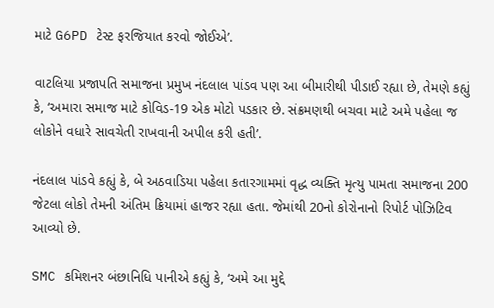માટે G6PD ટેસ્ટ ફરજિયાત કરવો જોઈએ’.

વાટલિયા પ્રજાપતિ સમાજના પ્રમુખ નંદલાલ પાંડવ પણ આ બીમારીથી પીડાઈ રહ્યા છે, તેમણે કહ્યું કે, ‘અમારા સમાજ માટે કોવિડ-19 એક મોટો પડકાર છે. સંક્રમણથી બચવા માટે અમે પહેલા જ લોકોને વધારે સાવચેતી રાખવાની અપીલ કરી હતી’.

નંદલાલ પાંડવે કહ્યું કે, બે અઠવાડિયા પહેલા કતારગામમાં વૃદ્ધ વ્યક્તિ મૃત્યુ પામતા સમાજના 200 જેટલા લોકો તેમની અંતિમ ક્રિયામાં હાજર રહ્યા હતા. જેમાંથી 20નો કોરોનાનો રિપોર્ટ પોઝિટિવ આવ્યો છે.

SMC કમિશનર બંછાનિધિ પાનીએ કહ્યું કે, ‘અમે આ મુદ્દે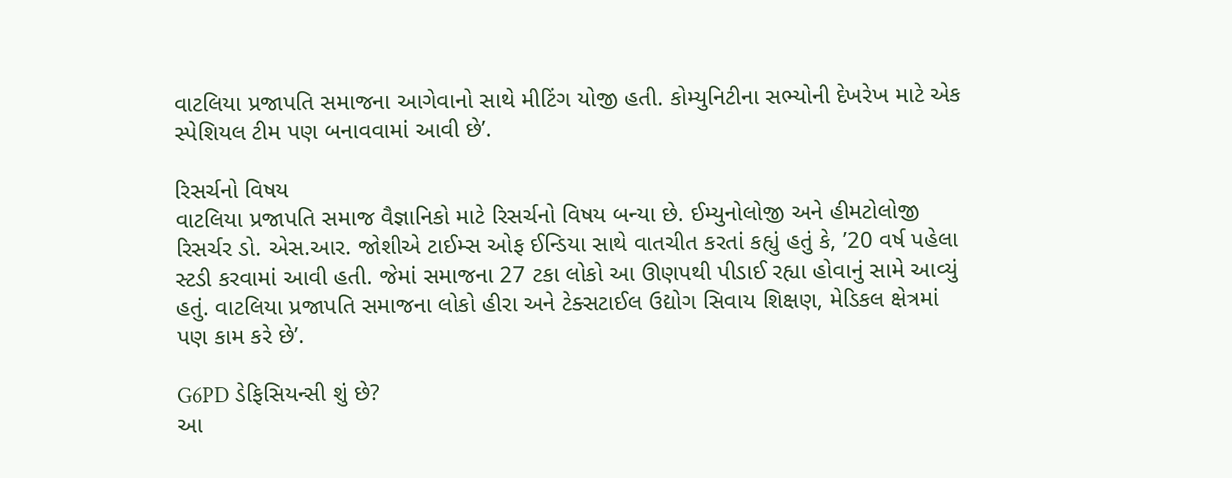વાટલિયા પ્રજાપતિ સમાજના આગેવાનો સાથે મીટિંગ યોજી હતી. કોમ્યુનિટીના સભ્યોની દેખરેખ માટે એક સ્પેશિયલ ટીમ પણ બનાવવામાં આવી છે’.

રિસર્ચનો વિષય
વાટલિયા પ્રજાપતિ સમાજ વૈજ્ઞાનિકો માટે રિસર્ચનો વિષય બન્યા છે. ઈમ્યુનોલોજી અને હીમટોલોજી રિસર્ચર ડો. એસ.આર. જોશીએ ટાઈમ્સ ઓફ ઈન્ડિયા સાથે વાતચીત કરતાં કહ્યું હતું કે, ’20 વર્ષ પહેલા સ્ટડી કરવામાં આવી હતી. જેમાં સમાજના 27 ટકા લોકો આ ઊણપથી પીડાઈ રહ્યા હોવાનું સામે આવ્યું હતું. વાટલિયા પ્રજાપતિ સમાજના લોકો હીરા અને ટેક્સટાઈલ ઉદ્યોગ સિવાય શિક્ષણ, મેડિકલ ક્ષેત્રમાં પણ કામ કરે છે’.

G6PD ડેફિસિયન્સી શું છે?
આ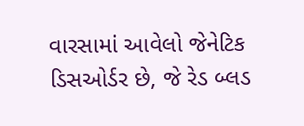વારસામાં આવેલો જેનેટિક ડિસઓર્ડર છે, જે રેડ બ્લડ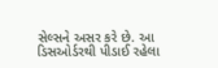સેલ્સને અસર કરે છે. આ ડિસઓર્ડરથી પીડાઈ રહેલા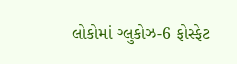લોકોમાં ગ્લુકોઝ-6 ફોસ્ફેટ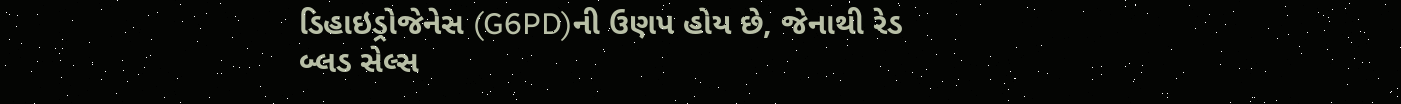ડિહાઇડ્રોજેનેસ (G6PD)ની ઉણપ હોય છે, જેનાથી રેડ બ્લડ સેલ્સ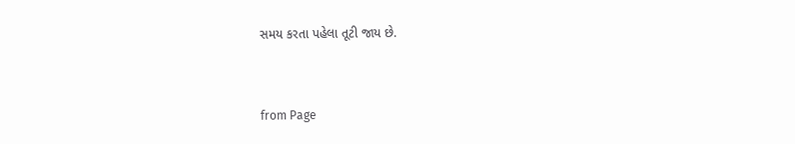સમય કરતા પહેલા તૂટી જાય છે.



from Page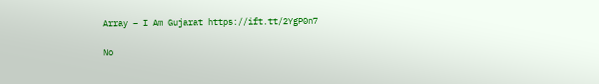Array – I Am Gujarat https://ift.tt/2YgP0n7

No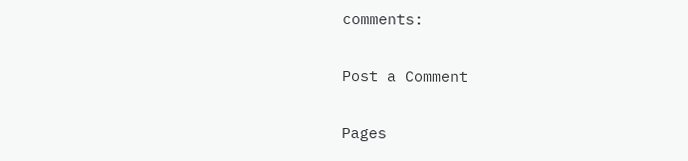comments:

Post a Comment

Pages